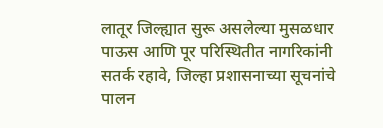लातूर जिल्ह्यात सुरू असलेल्या मुसळधार पाऊस आणि पूर परिस्थितीत नागरिकांनी सतर्क रहावे, जिल्हा प्रशासनाच्या सूचनांचे पालन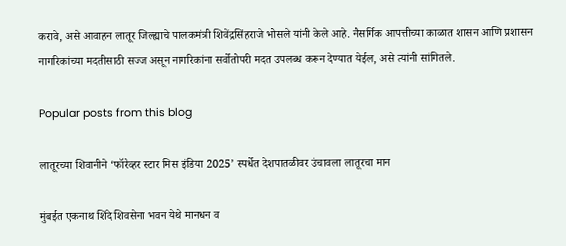करावे, असे आवाहन लातूर जिल्ह्याचे पालकमंत्री शिवेंद्रसिंहराजे भोसले यांनी केले आहे. नैसर्गिक आपत्तीच्या काळात शासन आणि प्रशासन नागरिकांच्या मदतीसाठी सज्ज असून नागरिकांना सर्वोतोपरी मदत उपलब्ध करून देण्यात येईल, असे त्यांनी सांगितले.

Popular posts from this blog

लातूरच्या शिवानीने ‘फॉरेव्हर स्टार मिस इंडिया 2025’ स्पर्धेत देशपातळीवर उंचावला लातूरचा मान

मुंबईत एकनाथ शिंदे शिवसेना भवन येथे मानधन व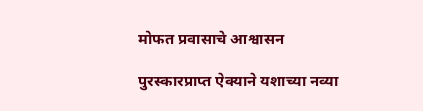मोफत प्रवासाचे आश्वासन

पुरस्कारप्राप्त ऐक्याने यशाच्या नव्या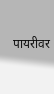पायरीवर